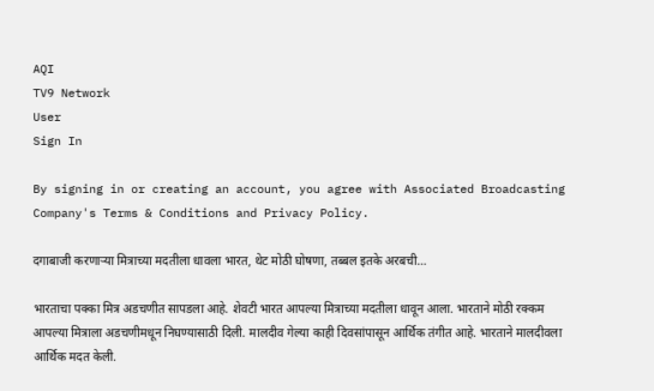AQI
TV9 Network
User
Sign In

By signing in or creating an account, you agree with Associated Broadcasting Company's Terms & Conditions and Privacy Policy.

दगाबाजी करणाऱ्या मित्राच्या मदतीला धावला भारत, थेट मोठी घोषणा, तब्बल इतके अरबची…

भारताचा पक्का मित्र अडचणीत सापडला आहे. शेवटी भारत आपल्या मित्राच्या मदतीला धावून आला. भारताने मोठी रक्कम आपल्या मित्राला अडचणीमधून निघण्यासाठी दिली. मालदीव गेल्या काही दिवसांपासून आर्थिक तंगीत आहे. भारताने मालदीवला आर्थिक मदत केली.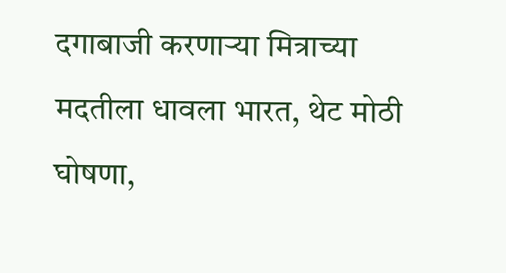दगाबाजी करणाऱ्या मित्राच्या मदतीला धावला भारत, थेट मोठी घोषणा,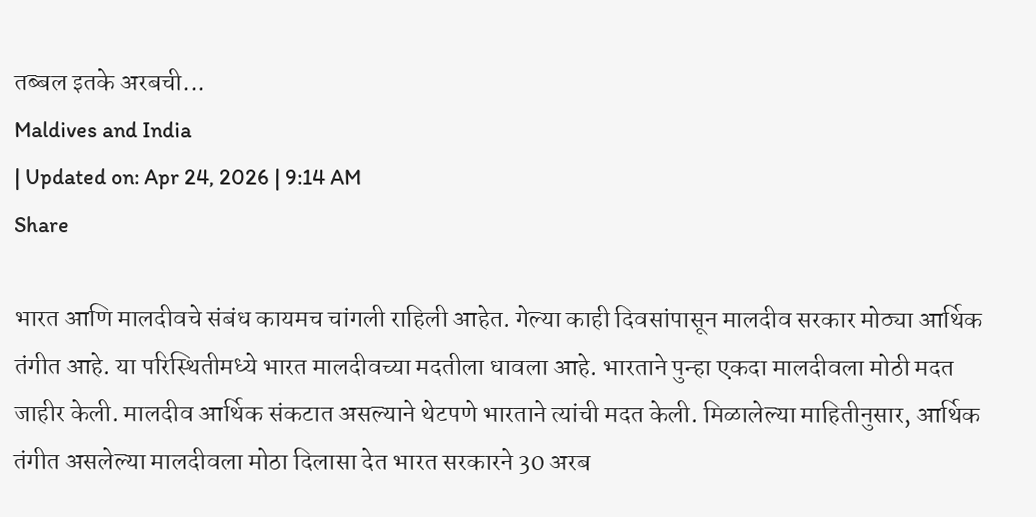तब्बल इतके अरबची...
Maldives and India
| Updated on: Apr 24, 2026 | 9:14 AM
Share

भारत आणि मालदीवचे संबंध कायमच चांगली राहिली आहेत. गेल्या काही दिवसांपासून मालदीव सरकार मोठ्या आर्थिक तंगीत आहे. या परिस्थितीमध्ये भारत मालदीवच्या मदतीला धावला आहे. भारताने पुन्हा एकदा मालदीवला मोठी मदत जाहीर केली. मालदीव आर्थिक संकटात असल्याने थेटपणे भारताने त्यांची मदत केली. मिळालेल्या माहितीनुसार, आर्थिक तंगीत असलेल्या मालदीवला मोठा दिलासा देत भारत सरकारने 30 अरब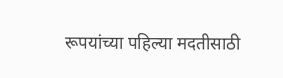रूपयांच्या पहिल्या मदतीसाठी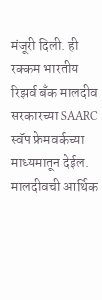मंजूरी दिली. ही रक्कम भारतीय रिझर्व बॅंक मालदीव सरकारच्या SAARC स्वॅप फ्रेमवर्कच्या माध्यमातून देईल. मालदीवची आर्थिक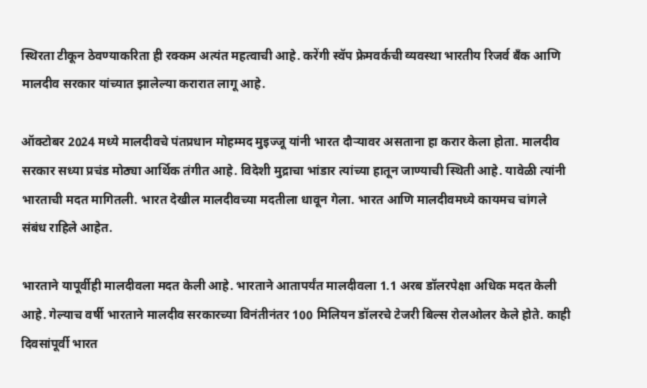स्थिरता टीकून ठेवण्याकरिता ही रक्कम अत्यंत महत्वाची आहे. करेंगी स्वॅप फ्रेमवर्कची व्यवस्था भारतीय रिजर्व बँक आणि मालदीव सरकार यांच्यात झालेल्या करारात लागू आहे.

ऑक्टोबर 2024 मध्ये मालदीवचे पंतप्रधान मोहम्मद मुइज्जू यांनी भारत दौऱ्यावर असताना हा करार केला होता. मालदीव सरकार सध्या प्रचंड मोठ्या आर्थिक तंगीत आहे. विदेशी मुद्राचा भांडार त्यांच्या हातून जाण्याची स्थिती आहे. यावेळी त्यांनी भारताची मदत मागितली. भारत देखील मालदीवच्या मदतीला धावून गेला. भारत आणि मालदीवमध्ये कायमच चांगले संबंध राहिले आहेत.

भारताने यापूर्वीही मालदीवला मदत केली आहे. भारताने आतापर्यंत मालदीवला 1.1 अरब डॉलरपेक्षा अधिक मदत केली आहे. गेल्याच वर्षी भारताने मालदीव सरकारच्या विनंतीनंतर 100 मिलियन डॉलरचे टेजरी बिल्स रोलओलर केले होते. काही दिवसांपूर्वी भारत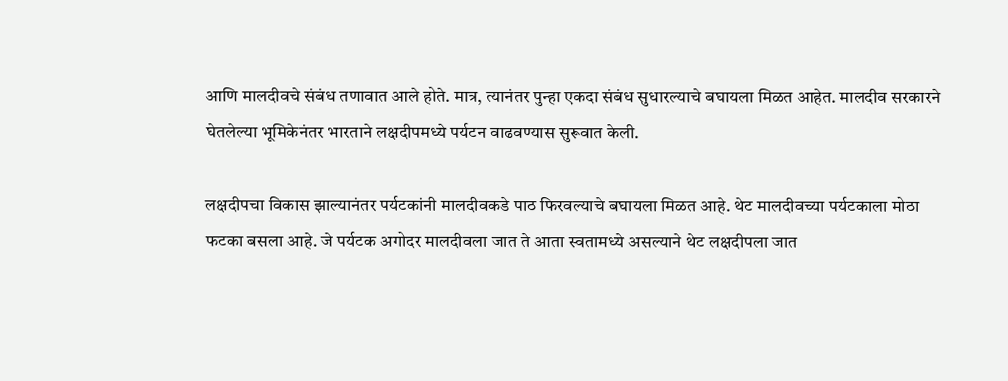आणि मालदीवचे संबंध तणावात आले होते. मात्र, त्यानंतर पुन्हा एकदा संबंध सुधारल्याचे बघायला मिळत आहेत. मालदीव सरकारने घेतलेल्या भूमिकेनंतर भारताने लक्षदीपमध्ये पर्यटन वाढवण्यास सुरूवात केली.

लक्षदीपचा विकास झाल्यानंतर पर्यटकांनी मालदीवकडे पाठ फिरवल्याचे बघायला मिळत आहे. थेट मालदीवच्या पर्यटकाला मोठा फटका बसला आहे. जे पर्यटक अगोदर मालदीवला जात ते आता स्वतामध्ये असल्याने थेट लक्षदीपला जात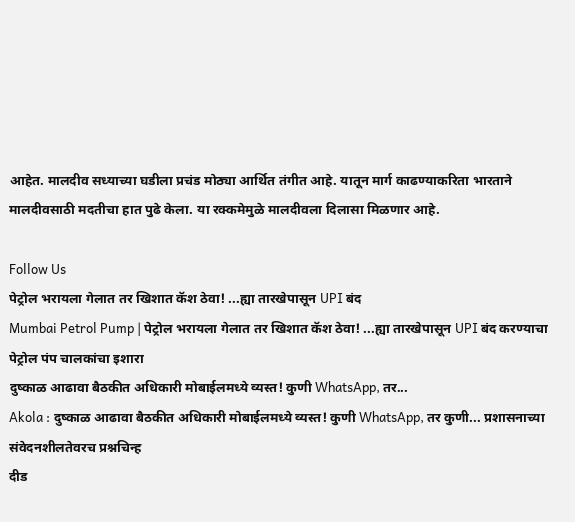आहेत. मालदीव सध्याच्या घडीला प्रचंड मोठ्या आर्थित तंगीत आहे. यातून मार्ग काढण्याकरिता भारताने मालदीवसाठी मदतीचा हात पुढे केला. या रक्कमेमुळे मालदीवला दिलासा मिळणार आहे.

Follow Us
पेट्रोल भरायला गेलात तर खिशात कॅश ठेवा! ...ह्या तारखेपासून UPI बंद
Mumbai Petrol Pump | पेट्रोल भरायला गेलात तर खिशात कॅश ठेवा! ...ह्या तारखेपासून UPI बंद करण्याचा पेट्रोल पंप चालकांचा इशारा
दुष्काळ आढावा बैठकीत अधिकारी मोबाईलमध्ये व्यस्त! कुणी WhatsApp, तर...
Akola : दुष्काळ आढावा बैठकीत अधिकारी मोबाईलमध्ये व्यस्त! कुणी WhatsApp, तर कुणी... प्रशासनाच्या संवेदनशीलतेवरच प्रश्नचिन्ह
दीड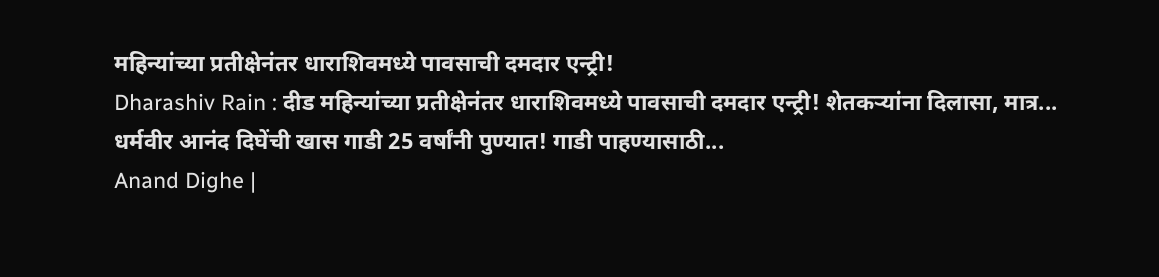महिन्यांच्या प्रतीक्षेनंतर धाराशिवमध्ये पावसाची दमदार एन्ट्री!
Dharashiv Rain : दीड महिन्यांच्या प्रतीक्षेनंतर धाराशिवमध्ये पावसाची दमदार एन्ट्री! शेतकऱ्यांना दिलासा, मात्र...
धर्मवीर आनंद दिघेंची खास गाडी 25 वर्षांनी पुण्यात! गाडी पाहण्यासाठी...
Anand Dighe |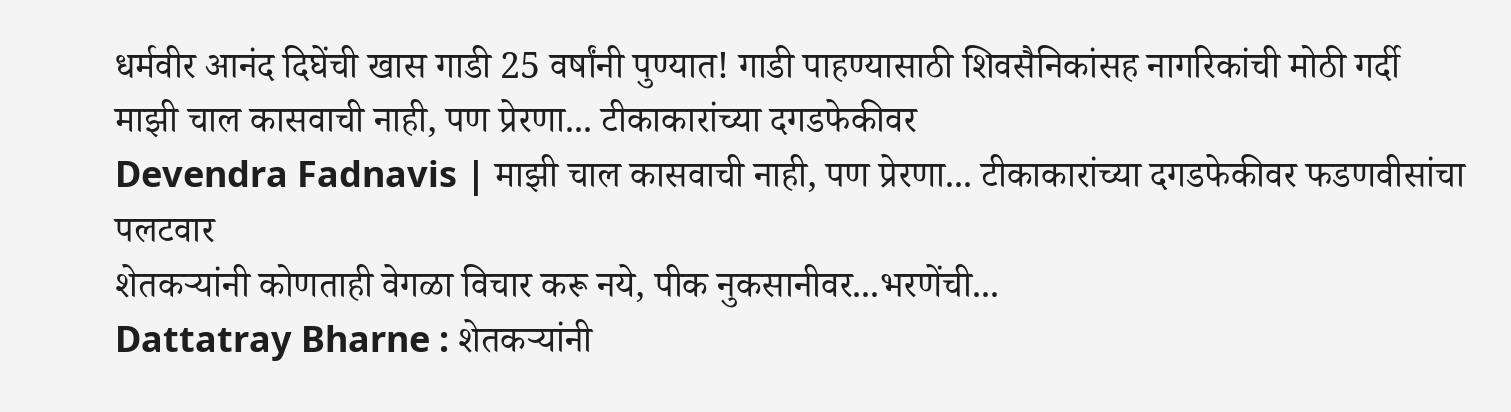धर्मवीर आनंद दिघेंची खास गाडी 25 वर्षांनी पुण्यात! गाडी पाहण्यासाठी शिवसैनिकांसह नागरिकांची मोठी गर्दी
माझी चाल कासवाची नाही, पण प्रेरणा... टीकाकारांच्या दगडफेकीवर
Devendra Fadnavis | माझी चाल कासवाची नाही, पण प्रेरणा... टीकाकारांच्या दगडफेकीवर फडणवीसांचा पलटवार
शेतकऱ्यांनी कोणताही वेगळा विचार करू नये, पीक नुकसानीवर...भरणेंची...
Dattatray Bharne : शेतकऱ्यांनी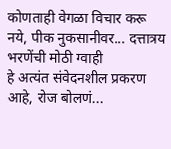कोणताही वेगळा विचार करू नये, पीक नुकसानीवर... दत्तात्रय भरणेंची मोठी ग्वाही
हे अत्यंत संवेदनशील प्रकरण आहे, रोज बोलणं...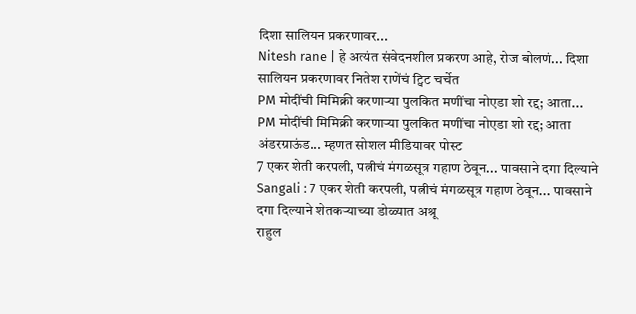दिशा सालियन प्रकरणावर...
Nitesh rane | हे अत्यंत संवेदनशील प्रकरण आहे, रोज बोलणं... दिशा सालियन प्रकरणावर नितेश राणेंचं ट्विट चर्चेत
PM मोदींची मिमिक्री करणाऱ्या पुलकित मणींचा नोएडा शो रद्द; आता...
PM मोदींची मिमिक्री करणाऱ्या पुलकित मणींचा नोएडा शो रद्द; आता अंडरग्राऊंड... म्हणत सोशल मीडियावर पोस्ट
7 एकर शेती करपली, पत्नीचं मंगळसूत्र गहाण ठेवून... पावसाने दगा दिल्याने
Sangali : 7 एकर शेती करपली, पत्नीचं मंगळसूत्र गहाण ठेवून... पावसाने दगा दिल्याने शेतकऱ्याच्या डोळ्यात अश्रू
राहुल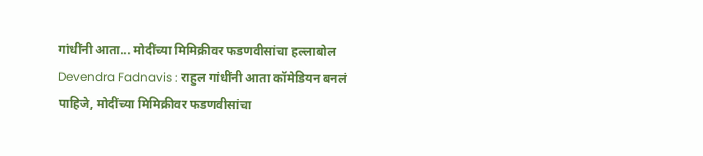गांधींनी आता... मोदींच्या मिमिक्रीवर फडणवीसांचा हल्लाबोल
Devendra Fadnavis : राहुल गांधींनी आता कॉमेडियन बनलं पाहिजे, मोदींच्या मिमिक्रीवर फडणवीसांचा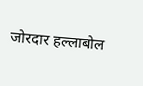जोरदार हल्लाबोल